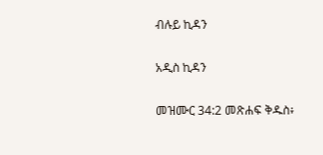ብሉይ ኪዳን

አዲስ ኪዳን

መዝሙር 34:2 መጽሐፍ ቅዱስ፥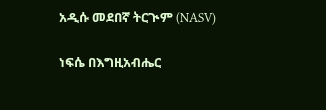አዲሱ መደበኛ ትርጒም (NASV)

ነፍሴ በእግዚአብሔር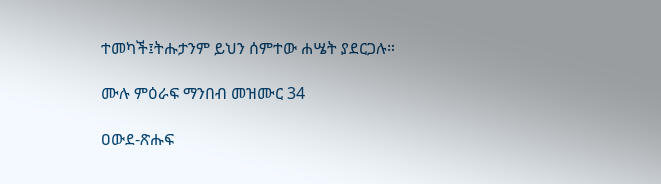ተመካች፤ትሑታንም ይህን ሰምተው ሐሤት ያደርጋሉ።

ሙሉ ምዕራፍ ማንበብ መዝሙር 34

ዐውደ-ጽሑፍ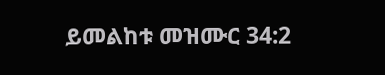ይመልከቱ መዝሙር 34:2